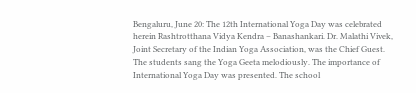Bengaluru, June 20: The 12th International Yoga Day was celebrated herein Rashtrotthana Vidya Kendra – Banashankari. Dr. Malathi Vivek, Joint Secretary of the Indian Yoga Association, was the Chief Guest. The students sang the Yoga Geeta melodiously. The importance of International Yoga Day was presented. The school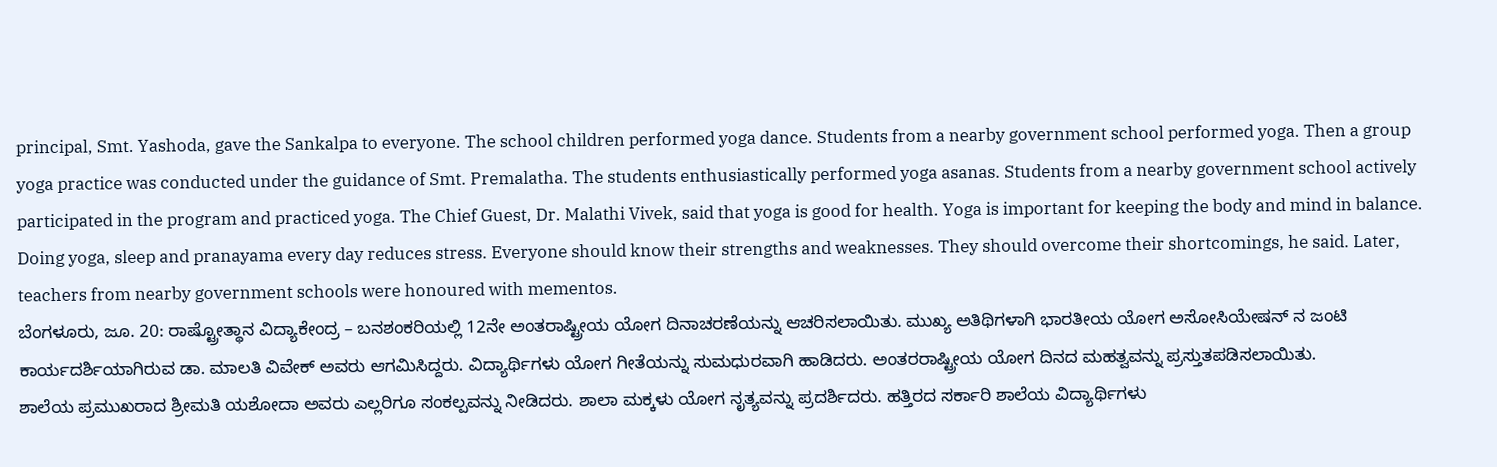principal, Smt. Yashoda, gave the Sankalpa to everyone. The school children performed yoga dance. Students from a nearby government school performed yoga. Then a group yoga practice was conducted under the guidance of Smt. Premalatha. The students enthusiastically performed yoga asanas. Students from a nearby government school actively participated in the program and practiced yoga. The Chief Guest, Dr. Malathi Vivek, said that yoga is good for health. Yoga is important for keeping the body and mind in balance. Doing yoga, sleep and pranayama every day reduces stress. Everyone should know their strengths and weaknesses. They should overcome their shortcomings, he said. Later, teachers from nearby government schools were honoured with mementos.
ಬೆಂಗಳೂರು, ಜೂ. 20: ರಾಷ್ಟ್ರೋತ್ಥಾನ ವಿದ್ಯಾಕೇಂದ್ರ – ಬನಶಂಕರಿಯಲ್ಲಿ 12ನೇ ಅಂತರಾಷ್ಟ್ರೀಯ ಯೋಗ ದಿನಾಚರಣೆಯನ್ನು ಆಚರಿಸಲಾಯಿತು. ಮುಖ್ಯ ಅತಿಥಿಗಳಾಗಿ ಭಾರತೀಯ ಯೋಗ ಅಸೋಸಿಯೇಷನ್ ನ ಜಂಟಿ ಕಾರ್ಯದರ್ಶಿಯಾಗಿರುವ ಡಾ. ಮಾಲತಿ ವಿವೇಕ್ ಅವರು ಆಗಮಿಸಿದ್ದರು. ವಿದ್ಯಾರ್ಥಿಗಳು ಯೋಗ ಗೀತೆಯನ್ನು ಸುಮಧುರವಾಗಿ ಹಾಡಿದರು. ಅಂತರರಾಷ್ಟ್ರೀಯ ಯೋಗ ದಿನದ ಮಹತ್ವವನ್ನು ಪ್ರಸ್ತುತಪಡಿಸಲಾಯಿತು.
ಶಾಲೆಯ ಪ್ರಮುಖರಾದ ಶ್ರೀಮತಿ ಯಶೋದಾ ಅವರು ಎಲ್ಲರಿಗೂ ಸಂಕಲ್ಪವನ್ನು ನೀಡಿದರು. ಶಾಲಾ ಮಕ್ಕಳು ಯೋಗ ನೃತ್ಯವನ್ನು ಪ್ರದರ್ಶಿದರು. ಹತ್ತಿರದ ಸರ್ಕಾರಿ ಶಾಲೆಯ ವಿದ್ಯಾರ್ಥಿಗಳು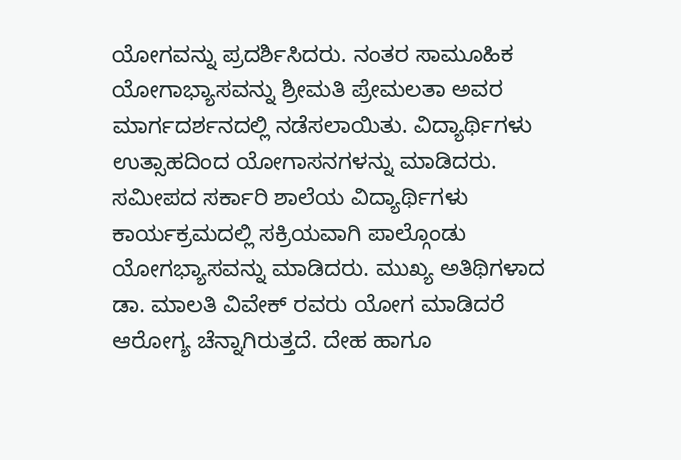ಯೋಗವನ್ನು ಪ್ರದರ್ಶಿಸಿದರು. ನಂತರ ಸಾಮೂಹಿಕ ಯೋಗಾಭ್ಯಾಸವನ್ನು ಶ್ರೀಮತಿ ಪ್ರೇಮಲತಾ ಅವರ ಮಾರ್ಗದರ್ಶನದಲ್ಲಿ ನಡೆಸಲಾಯಿತು. ವಿದ್ಯಾರ್ಥಿಗಳು ಉತ್ಸಾಹದಿಂದ ಯೋಗಾಸನಗಳನ್ನು ಮಾಡಿದರು. ಸಮೀಪದ ಸರ್ಕಾರಿ ಶಾಲೆಯ ವಿದ್ಯಾರ್ಥಿಗಳು ಕಾರ್ಯಕ್ರಮದಲ್ಲಿ ಸಕ್ರಿಯವಾಗಿ ಪಾಲ್ಗೊಂಡು ಯೋಗಭ್ಯಾಸವನ್ನು ಮಾಡಿದರು. ಮುಖ್ಯ ಅತಿಥಿಗಳಾದ ಡಾ. ಮಾಲತಿ ವಿವೇಕ್ ರವರು ಯೋಗ ಮಾಡಿದರೆ ಆರೋಗ್ಯ ಚೆನ್ನಾಗಿರುತ್ತದೆ. ದೇಹ ಹಾಗೂ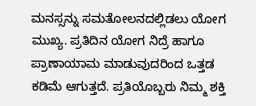ಮನಸ್ಸನ್ನು ಸಮತೋಲನದಲ್ಲಿಡಲು ಯೋಗ ಮುಖ್ಯ. ಪ್ರತಿದಿನ ಯೋಗ ನಿದ್ರೆ ಹಾಗೂ ಪ್ರಾಣಾಯಾಮ ಮಾಡುವುದರಿಂದ ಒತ್ತಡ ಕಡಿಮೆ ಆಗುತ್ತದೆ. ಪ್ರತಿಯೊಬ್ಬರು ನಿಮ್ಮ ಶಕ್ತಿ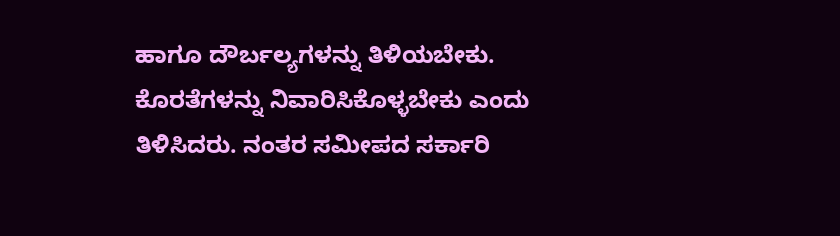ಹಾಗೂ ದೌರ್ಬಲ್ಯಗಳನ್ನು ತಿಳಿಯಬೇಕು. ಕೊರತೆಗಳನ್ನು ನಿವಾರಿಸಿಕೊಳ್ಳಬೇಕು ಎಂದು ತಿಳಿಸಿದರು. ನಂತರ ಸಮೀಪದ ಸರ್ಕಾರಿ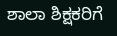ಶಾಲಾ ಶಿಕ್ಷಕರಿಗೆ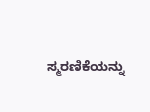ಸ್ಮರಣಿಕೆಯನ್ನು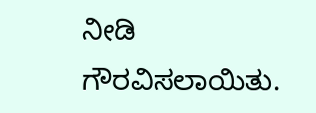ನೀಡಿ ಗೌರವಿಸಲಾಯಿತು.